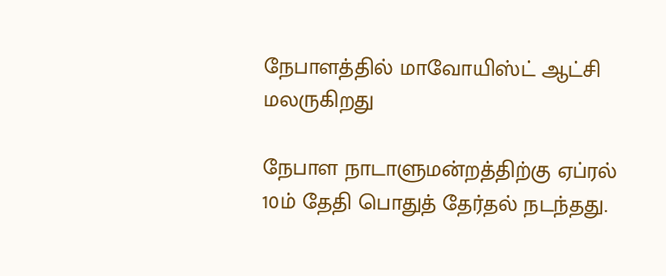நேபாளத்தில் மாவோயிஸ்ட் ஆட்சி மலருகிறது

நேபாள நாடாளுமன்றத்திற்கு ஏப்ரல் 10ம் தேதி பொதுத் தேர்தல் நடந்தது.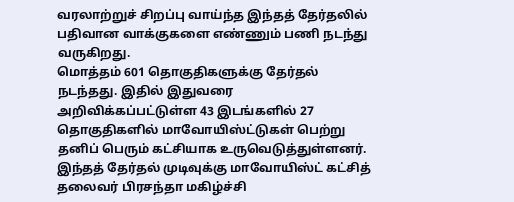வரலாற்றுச் சிறப்பு வாய்ந்த இந்தத் தேர்தலில் பதிவான வாக்குகளை எண்ணும் பணி நடந்து வருகிறது.
மொத்தம் 601 தொகுதிகளுக்கு தேர்தல் நடந்தது. இதில் இதுவரை அறிவிக்கப்பட்டுள்ள 43 இடங்களில் 27 தொகுதிகளில் மாவோயிஸ்ட்டுகள் பெற்று தனிப் பெரும் கட்சியாக உருவெடுத்துள்ளனர்.
இந்தத் தேர்தல் முடிவுக்கு மாவோயிஸ்ட் கட்சித் தலைவர் பிரசந்தா மகிழ்ச்சி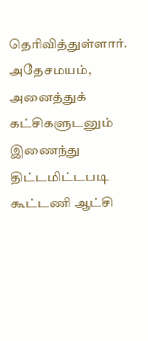தெரிவித்துள்ளார். அதேசமயம், அனைத்துக் கட்சிகளுடனும் இணைந்து திட்டமிட்டபடி கூட்டணி ஆட்சி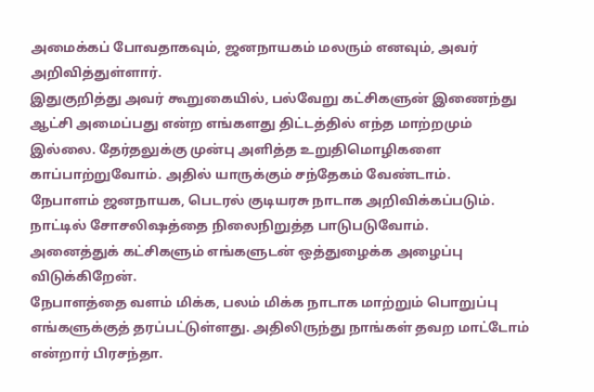அமைக்கப் போவதாகவும், ஜனநாயகம் மலரும் எனவும், அவர் அறிவித்துள்ளார்.
இதுகுறித்து அவர் கூறுகையில், பல்வேறு கட்சிகளுன் இணைந்து ஆட்சி அமைப்பது என்ற எங்களது திட்டத்தில் எந்த மாற்றமும் இல்லை. தேர்தலுக்கு முன்பு அளித்த உறுதிமொழிகளை காப்பாற்றுவோம். அதில் யாருக்கும் சந்தேகம் வேண்டாம்.
நேபாளம் ஜனநாயக, பெடரல் குடியரசு நாடாக அறிவிக்கப்படும். நாட்டில் சோசலிஷத்தை நிலைநிறுத்த பாடுபடுவோம்.
அனைத்துக் கட்சிகளும் எங்களுடன் ஒத்துழைக்க அழைப்பு விடுக்கிறேன்.
நேபாளத்தை வளம் மிக்க, பலம் மிக்க நாடாக மாற்றும் பொறுப்பு எங்களுக்குத் தரப்பட்டுள்ளது. அதிலிருந்து நாங்கள் தவற மாட்டோம் என்றார் பிரசந்தா.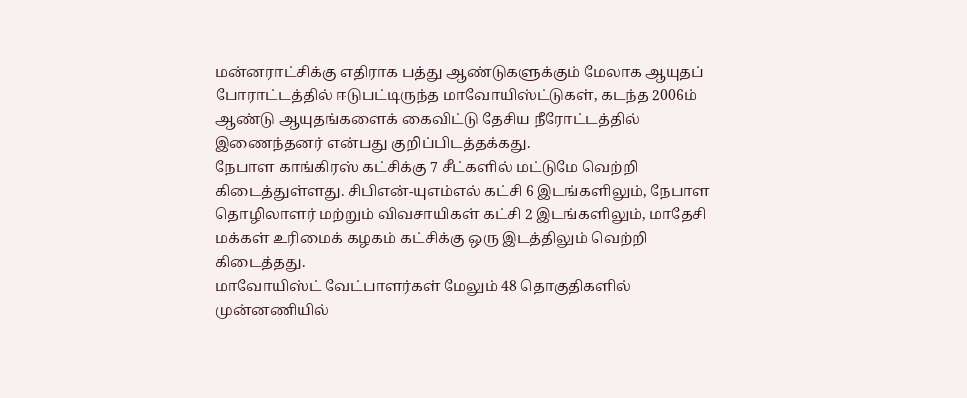மன்னராட்சிக்கு எதிராக பத்து ஆண்டுகளுக்கும் மேலாக ஆயுதப் போராட்டத்தில் ஈடுபட்டிருந்த மாவோயிஸ்ட்டுகள், கடந்த 2006ம் ஆண்டு ஆயுதங்களைக் கைவிட்டு தேசிய நீரோட்டத்தில் இணைந்தனர் என்பது குறிப்பிடத்தக்கது.
நேபாள காங்கிரஸ் கட்சிக்கு 7 சீட்களில் மட்டுமே வெற்றி கிடைத்துள்ளது. சிபிஎன்-யுஎம்எல் கட்சி 6 இடங்களிலும், நேபாள தொழிலாளர் மற்றும் விவசாயிகள் கட்சி 2 இடங்களிலும், மாதேசி மக்கள் உரிமைக் கழகம் கட்சிக்கு ஒரு இடத்திலும் வெற்றி கிடைத்தது.
மாவோயிஸ்ட் வேட்பாளர்கள் மேலும் 48 தொகுதிகளில் முன்னணியில்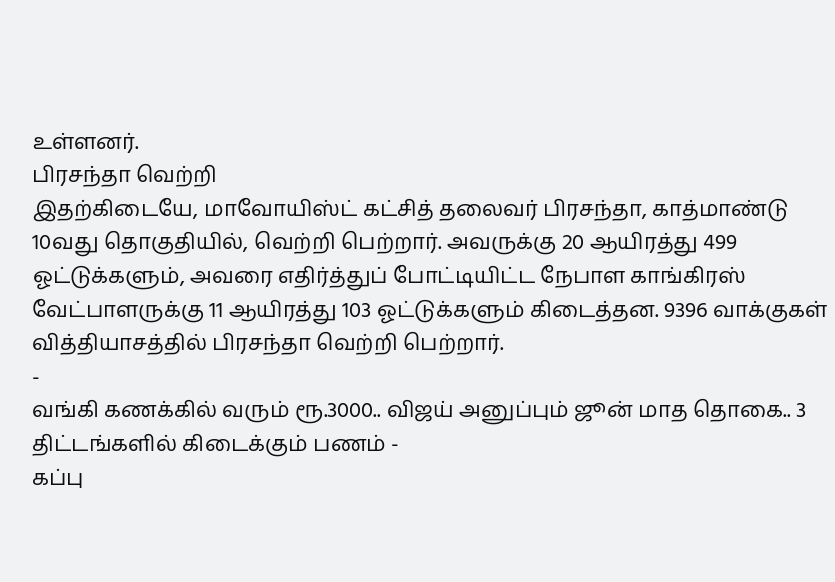உள்ளனர்.
பிரசந்தா வெற்றி
இதற்கிடையே, மாவோயிஸ்ட் கட்சித் தலைவர் பிரசந்தா, காத்மாண்டு 10வது தொகுதியில், வெற்றி பெற்றார். அவருக்கு 20 ஆயிரத்து 499 ஓட்டுக்களும், அவரை எதிர்த்துப் போட்டியிட்ட நேபாள காங்கிரஸ் வேட்பாளருக்கு 11 ஆயிரத்து 103 ஓட்டுக்களும் கிடைத்தன. 9396 வாக்குகள் வித்தியாசத்தில் பிரசந்தா வெற்றி பெற்றார்.
-
வங்கி கணக்கில் வரும் ரூ.3000.. விஜய் அனுப்பும் ஜூன் மாத தொகை.. 3 திட்டங்களில் கிடைக்கும் பணம் -
கப்பு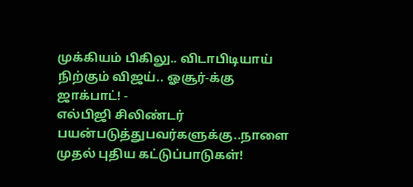முக்கியம் பிகிலு.. விடாபிடியாய் நிற்கும் விஜய்.. ஓசூர்-க்கு ஜாக்பாட்! -
எல்பிஜி சிலிண்டர் பயன்படுத்துபவர்களுக்கு..நாளை முதல் புதிய கட்டுப்பாடுகள்!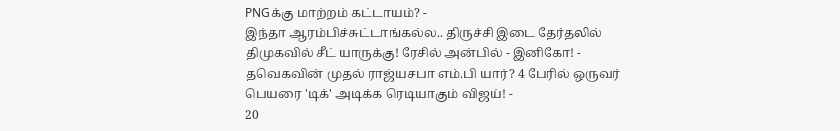PNGக்கு மாற்றம் கட்டாயம்? -
இந்தா ஆரம்பிச்சுட்டாங்கல்ல.. திருச்சி இடை தேர்தலில் திமுகவில் சீட் யாருக்கு! ரேசில் அன்பில் - இனிகோ! -
தவெகவின் முதல் ராஜ்யசபா எம்.பி யார்? 4 பேரில் ஒருவர் பெயரை 'டிக்' அடிக்க ரெடியாகும் விஜய்! -
20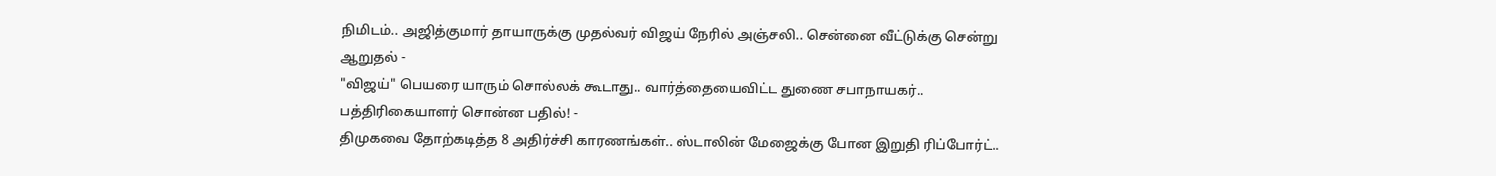நிமிடம்.. அஜித்குமார் தாயாருக்கு முதல்வர் விஜய் நேரில் அஞ்சலி.. சென்னை வீட்டுக்கு சென்று ஆறுதல் -
"விஜய்" பெயரை யாரும் சொல்லக் கூடாது.. வார்த்தையைவிட்ட துணை சபாநாயகர்.. பத்திரிகையாளர் சொன்ன பதில்! -
திமுகவை தோற்கடித்த 8 அதிர்ச்சி காரணங்கள்.. ஸ்டாலின் மேஜைக்கு போன இறுதி ரிப்போர்ட்..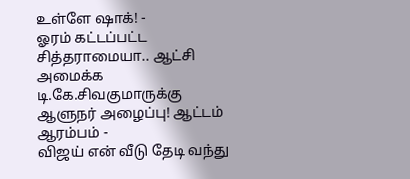உள்ளே ஷாக்! -
ஓரம் கட்டப்பட்ட சித்தராமையா.. ஆட்சி அமைக்க டி.கே.சிவகுமாருக்கு ஆளுநர் அழைப்பு! ஆட்டம் ஆரம்பம் -
விஜய் என் வீடு தேடி வந்து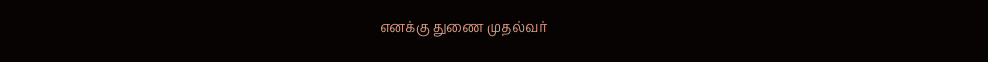எனக்கு துணை முதல்வர்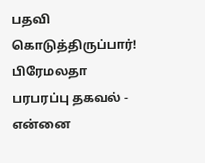பதவி கொடுத்திருப்பார்! பிரேமலதா பரபரப்பு தகவல் -
என்னை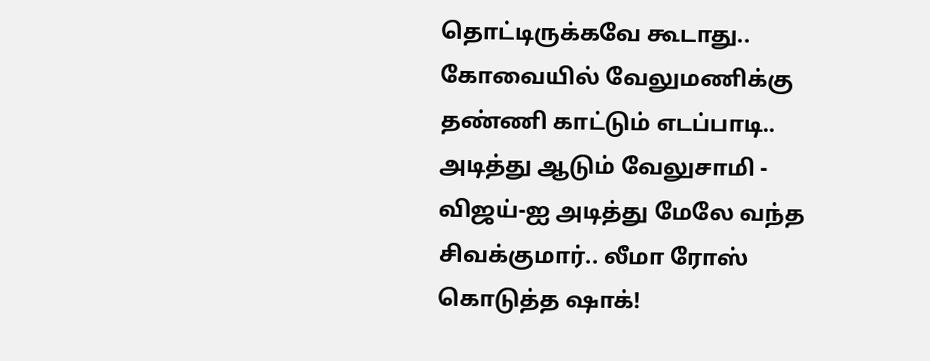தொட்டிருக்கவே கூடாது.. கோவையில் வேலுமணிக்கு தண்ணி காட்டும் எடப்பாடி.. அடித்து ஆடும் வேலுசாமி -
விஜய்-ஐ அடித்து மேலே வந்த சிவக்குமார்.. லீமா ரோஸ் கொடுத்த ஷாக்!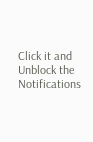Click it and Unblock the Notifications